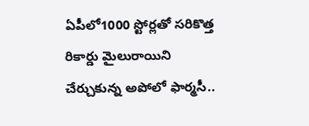ఏపీలో1000 స్టోర్లతో సరికొత్త రికార్డు మైలురాయిని చేర్చుకున్న అపోలో ఫార్మసీ..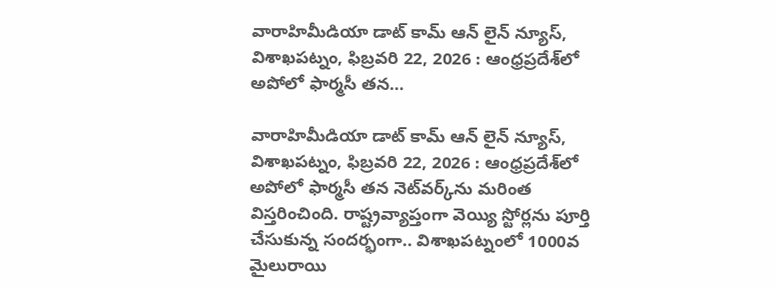వారాహిమీడియా డాట్ కామ్ ఆన్ లైన్ న్యూస్, విశాఖపట్నం, ఫిబ్రవరి 22, 2026 : ఆంధ్రప్రదేశ్‌లో అపోలో ఫార్మసీ తన…

వారాహిమీడియా డాట్ కామ్ ఆన్ లైన్ న్యూస్, విశాఖపట్నం, ఫిబ్రవరి 22, 2026 : ఆంధ్రప్రదేశ్‌లో అపోలో ఫార్మసీ తన నెట్‌వర్క్‌ను మరింత విస్తరించింది. రాష్ట్రవ్యాప్తంగా వెయ్యి స్టోర్లను పూర్తి చేసుకున్న సందర్భంగా.. విశాఖపట్నంలో 1000వ మైలురాయి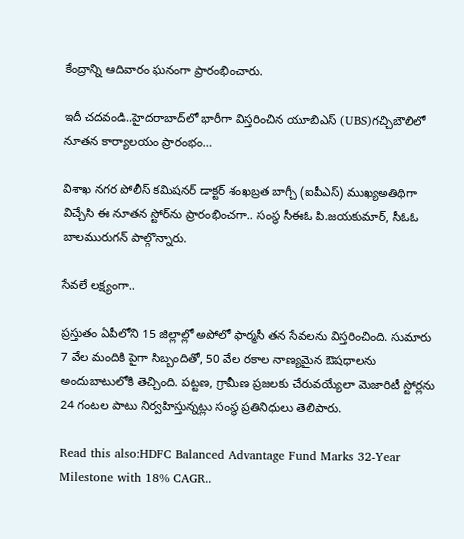కేంద్రాన్ని ఆదివారం ఘనంగా ప్రారంభించారు.

ఇదీ చదవండి..హైదరాబాద్‌లో భారీగా విస్తరించిన యూబిఎస్ (UBS)గచ్చిబౌలిలో నూతన కార్యాలయం ప్రారంభం…

విశాఖ నగర పోలీస్ కమిషనర్ డాక్టర్ శంఖబ్రత బాగ్చీ (ఐపీఎస్) ముఖ్యఅతిథిగా విచ్చేసి ఈ నూతన స్టోర్‌ను ప్రారంభించగా.. సంస్థ సీఈఓ పి.జయకుమార్, సీఓఓ బాలమురుగన్ పాల్గొన్నారు.

సేవలే లక్ష్యంగా..

ప్రస్తుతం ఏపీలోని 15 జిల్లాల్లో అపోలో ఫార్మసీ తన సేవలను విస్తరించింది. సుమారు 7 వేల మందికి పైగా సిబ్బందితో, 50 వేల రకాల నాణ్యమైన ఔషధాలను అందుబాటులోకి తెచ్చింది. పట్టణ, గ్రామీణ ప్రజలకు చేరువయ్యేలా మెజారిటీ స్టోర్లను 24 గంటల పాటు నిర్వహిస్తున్నట్లు సంస్థ ప్రతినిధులు తెలిపారు.

Read this also:HDFC Balanced Advantage Fund Marks 32-Year Milestone with 18% CAGR..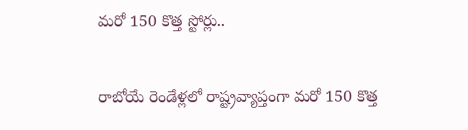మరో 150 కొత్త స్టోర్లు..

రాబోయే రెండేళ్లలో రాష్ట్రవ్యాప్తంగా మరో 150 కొత్త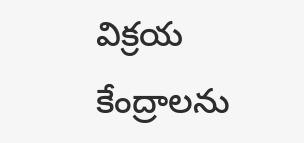విక్రయ కేంద్రాలను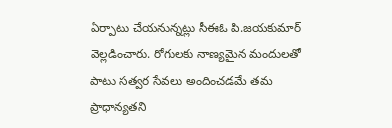ఏర్పాటు చేయనున్నట్లు సీఈఓ పి.జయకుమార్ వెల్లడించారు. రోగులకు నాణ్యమైన మందులతో పాటు సత్వర సేవలు అందించడమే తమ ప్రాధాన్యతని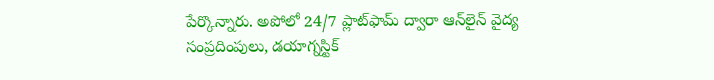పేర్కొన్నారు. అపోలో 24/7 ప్లాట్‌ఫామ్ ద్వారా ఆన్‌లైన్ వైద్య సంప్రదింపులు, డయాగ్నస్టిక్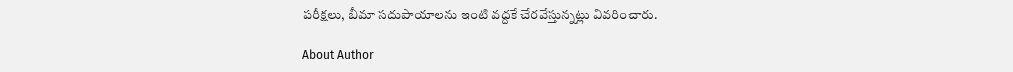పరీక్షలు, బీమా సదుపాయాలను ఇంటి వద్దకే చేరవేస్తున్నట్లు వివరించారు.

About Author